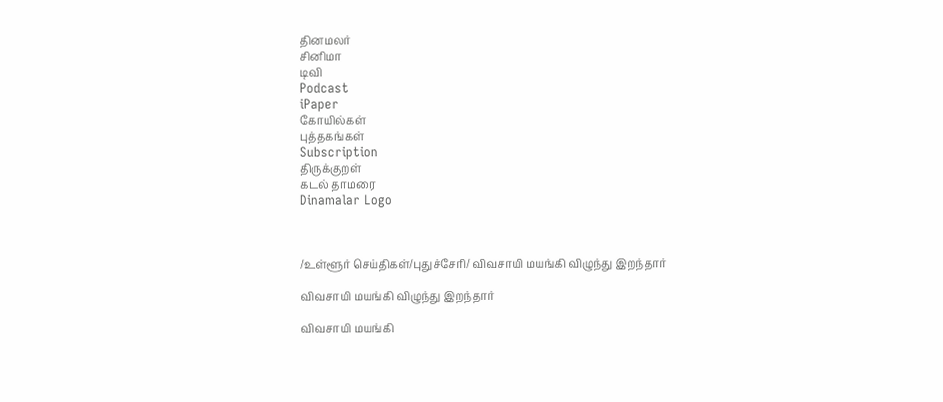தினமலர்
சினிமா
டிவி
Podcast
iPaper
கோயில்கள்
புத்தகங்கள்
Subscription
திருக்குறள்
கடல் தாமரை
Dinamalar Logo



/உள்ளூர் செய்திகள்/புதுச்சேரி/ விவசாயி மயங்கி விழுந்து இறந்தார்

விவசாயி மயங்கி விழுந்து இறந்தார்

விவசாயி மயங்கி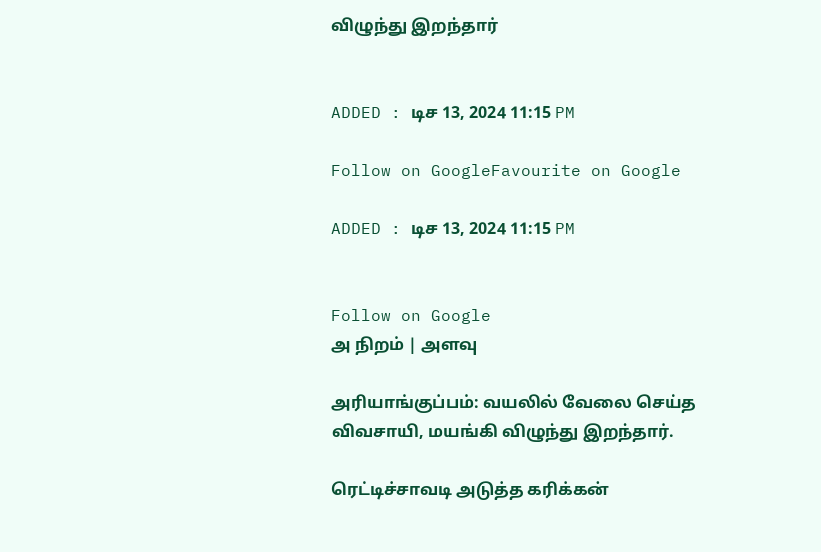விழுந்து இறந்தார்


ADDED : டிச 13, 2024 11:15 PM

Follow on GoogleFavourite on Google

ADDED : டிச 13, 2024 11:15 PM


Follow on Google
அ நிறம் | அளவு

அரியாங்குப்பம்: வயலில் வேலை செய்த விவசாயி, மயங்கி விழுந்து இறந்தார்.

ரெட்டிச்சாவடி அடுத்த கரிக்கன்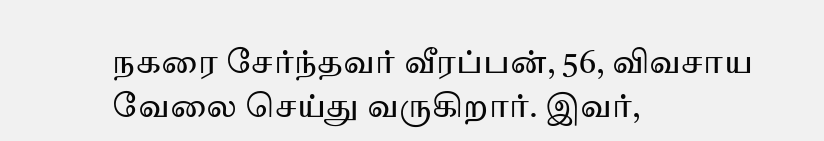நகரை சேர்ந்தவர் வீரப்பன், 56, விவசாய வேலை செய்து வருகிறார். இவர்,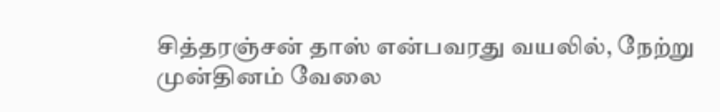சித்தரஞ்சன் தாஸ் என்பவரது வயலில், நேற்று முன்தினம் வேலை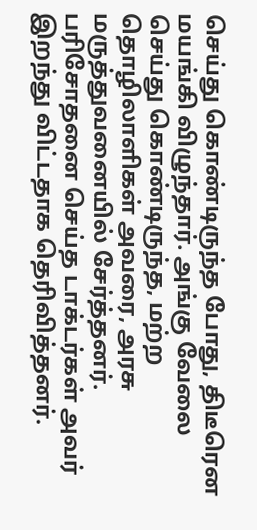செய்து கொண்டிருந்த போது, திடீரென மயங்கி விழுந்தார். அங்கு வேலை செய்து கொண்டிருந்த, மற்ற தொழிலாளிகள் அவரை, அரசு மருத்துவனையில் சேர்த்தனர். பரிசோதனை செய்த டாக்டர்கள் அவர் இறந்து விட்டதாக தெரிவித்தனர்.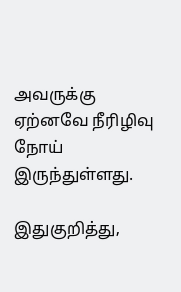அவருக்கு ஏற்னவே நீரிழிவு நோய் இருந்துள்ளது.

இதுகுறித்து,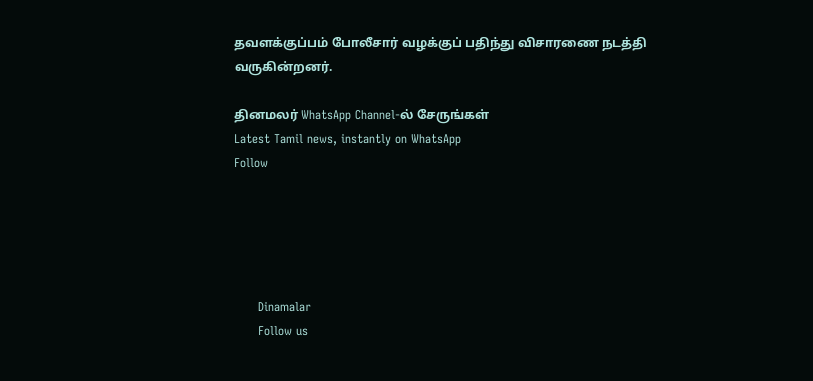தவளக்குப்பம் போலீசார் வழக்குப் பதிந்து விசாரணை நடத்தி வருகின்றனர்.

தினமலர் WhatsApp Channel-ல் சேருங்கள்
Latest Tamil news, instantly on WhatsApp
Follow





      Dinamalar
      Follow us